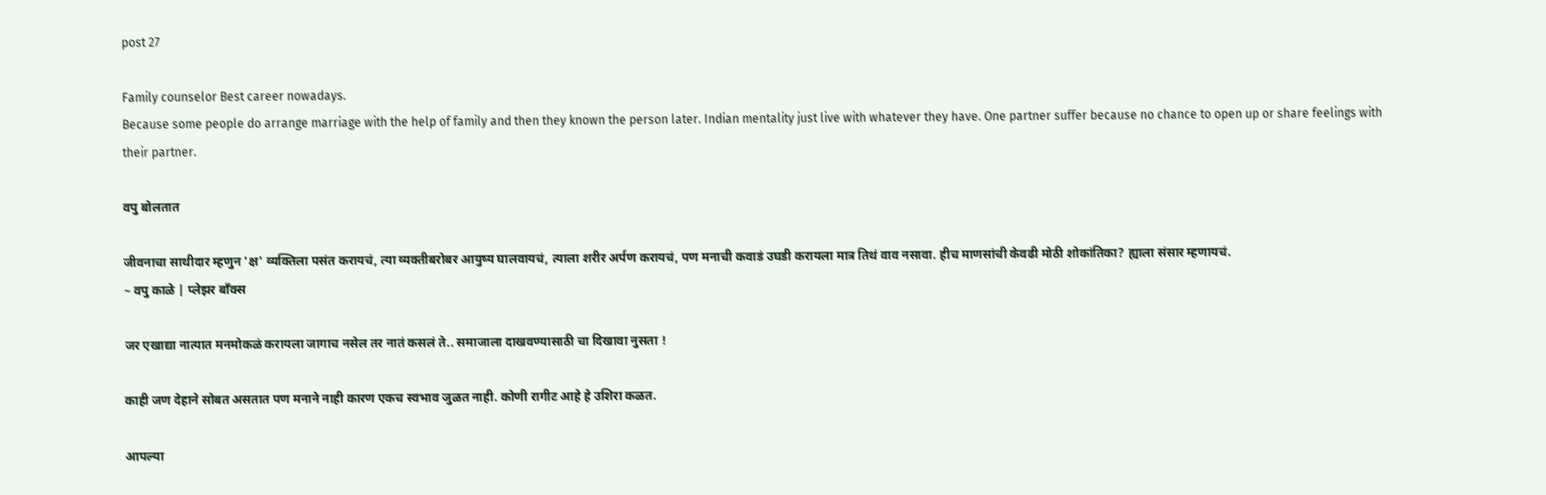post 27

Family counselor Best career nowadays.
Because some people do arrange marriage with the help of family and then they known the person later. Indian mentality just live with whatever they have. One partner suffer because no chance to open up or share feelings with their partner.

वपु बोलतात

जीवनाचा साथीदार म्हणुन 'क्ष' व्यक्तिला पसंत करायचं, त्या व्यक्तीबरोबर आयुष्य घालवायचं, त्याला शरीर अर्पण करायचं, पण मनाची कवाडं उघडी करायला मात्र तिथं वाव नसावा. हीच माणसांची केवढी मोठी शोकांतिका? ह्याला संसार म्हणायचं.
~ वपु काळे | प्लेझर बाँक्स

जर एखाद्या नात्यात मनमोकळं करायला जागाच नसेल तर नातं कसलं ते.. समाजाला दाखवण्यासाठी चा दिखावा नुसता !

काही जण देहाने सोबत असतात पण मनाने नाही कारण एकच स्वभाव जुळत नाही. कोणी रागीट आहे हे उशिरा कळत.

आपल्या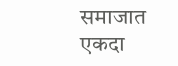समाजात एकदा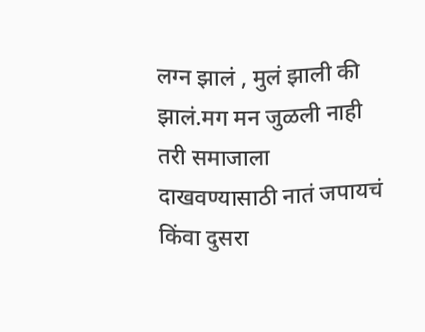लग्न झालं , मुलं झाली की झालं.मग मन जुळली नाही तरी समाजाला दाखवण्यासाठी नातं जपायचं किंवा दुसरा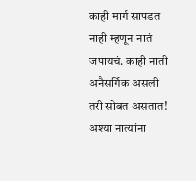काही मार्ग सापडत नाही म्हणून नातं जपायचं. काही नाती अनैसर्गिक असली तरी सोबत असतात! अश्या नात्यांना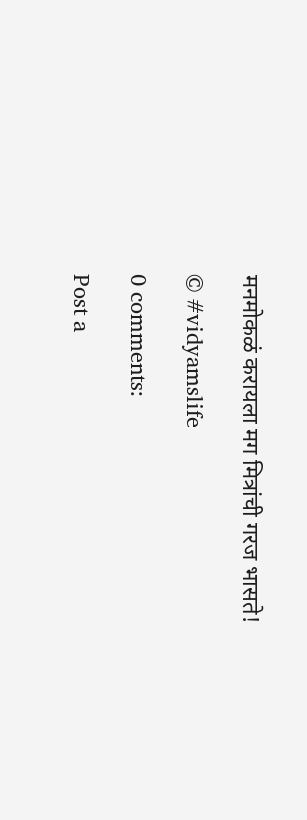मनमोकळं करायला मग मित्रांची गरज भासते!

© #vidyamslife

0 comments:

Post a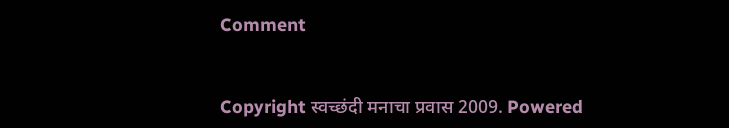Comment


Copyright स्वच्छंदी मनाचा प्रवास 2009. Powered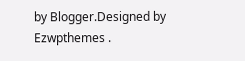by Blogger.Designed by Ezwpthemes .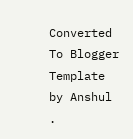Converted To Blogger Template by Anshul .